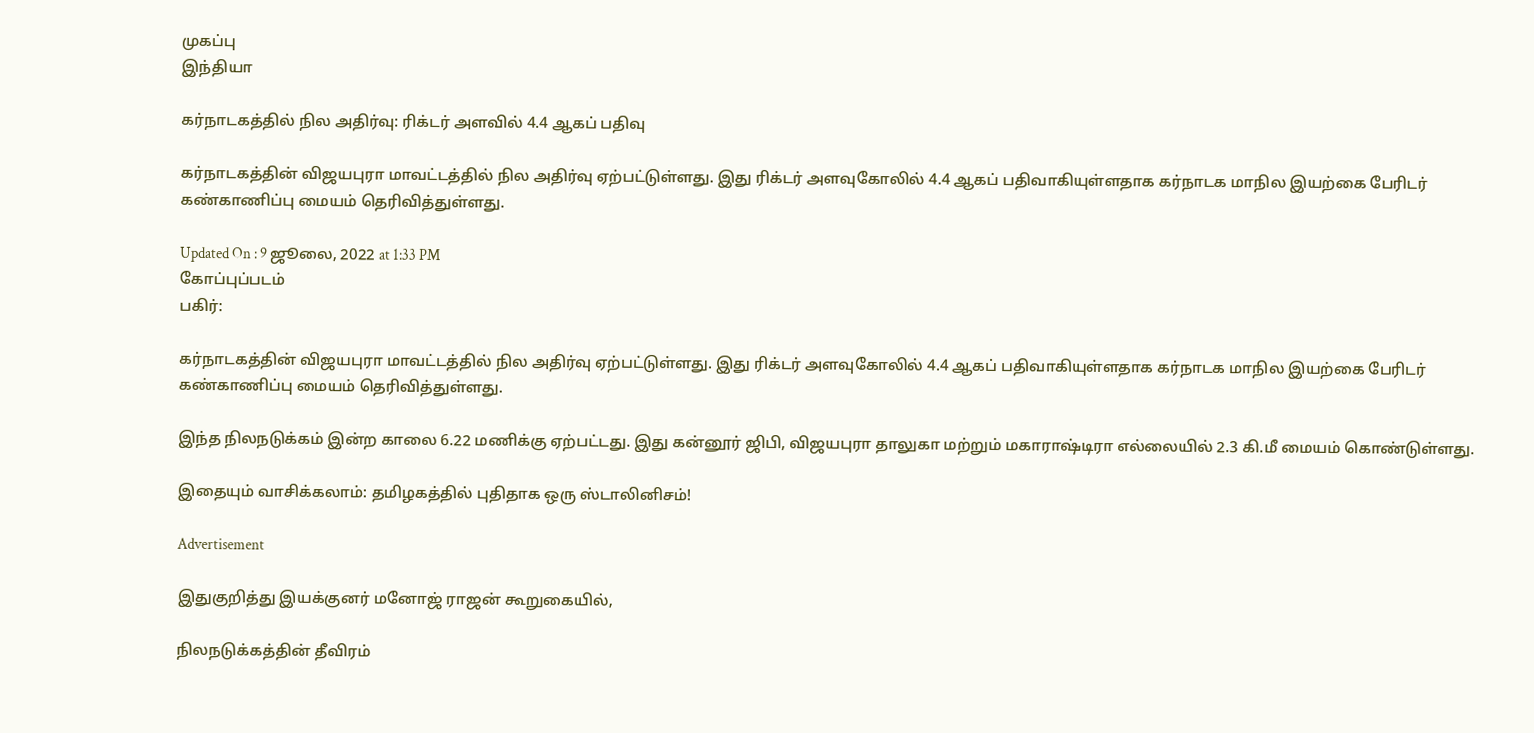முகப்பு
இந்தியா

கர்நாடகத்தில் நில அதிர்வு: ரிக்டர் அளவில் 4.4 ஆகப் பதிவு

கர்நாடகத்தின் விஜயபுரா மாவட்டத்தில் நில அதிர்வு ஏற்பட்டுள்ளது. இது ரிக்டர் அளவுகோலில் 4.4 ஆகப் பதிவாகியுள்ளதாக கர்நாடக மாநில இயற்கை பேரிடர் கண்காணிப்பு மையம் தெரிவித்துள்ளது.

Updated On : 9 ஜூலை, 2022 at 1:33 PM
கோப்புப்படம்
பகிர்:

கர்நாடகத்தின் விஜயபுரா மாவட்டத்தில் நில அதிர்வு ஏற்பட்டுள்ளது. இது ரிக்டர் அளவுகோலில் 4.4 ஆகப் பதிவாகியுள்ளதாக கர்நாடக மாநில இயற்கை பேரிடர் கண்காணிப்பு மையம் தெரிவித்துள்ளது.

இந்த நிலநடுக்கம் இன்ற காலை 6.22 மணிக்கு ஏற்பட்டது. இது கன்னூர் ஜிபி, விஜயபுரா தாலுகா மற்றும் மகாராஷ்டிரா எல்லையில் 2.3 கி.மீ மையம் கொண்டுள்ளது.

இதையும் வாசிக்கலாம்: தமிழகத்தில் புதிதாக ஒரு ஸ்டாலினிசம்!

Advertisement

இதுகுறித்து இயக்குனர் மனோஜ் ராஜன் கூறுகையில்,

நிலநடுக்கத்தின் தீவிரம்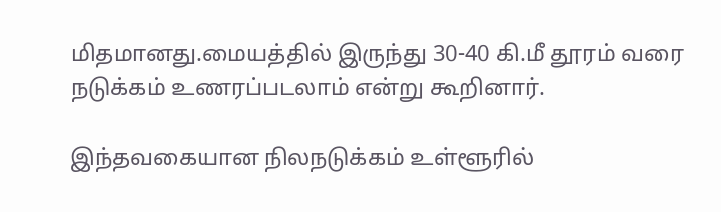மிதமானது.மையத்தில் இருந்து 30-40 கி.மீ தூரம் வரை நடுக்கம் உணரப்படலாம் என்று கூறினார்.

இந்தவகையான நிலநடுக்கம் உள்ளூரில்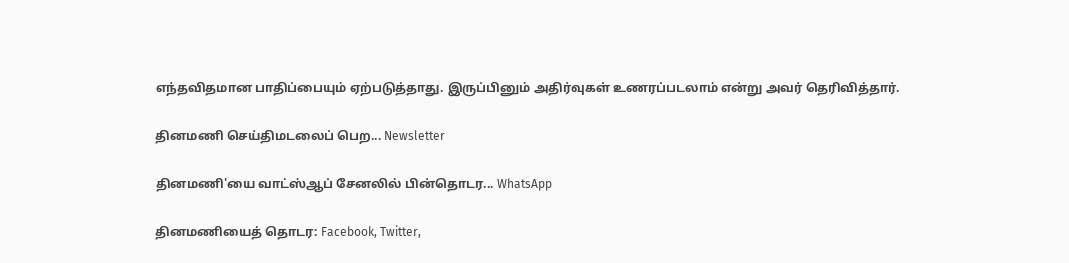எந்தவிதமான பாதிப்பையும் ஏற்படுத்தாது. இருப்பினும் அதிர்வுகள் உணரப்படலாம் என்று அவர் தெரிவித்தார்.

தினமணி செய்திமடலைப் பெற... Newsletter

தினமணி'யை வாட்ஸ்ஆப் சேனலில் பின்தொடர... WhatsApp

தினமணியைத் தொடர: Facebook, Twitter,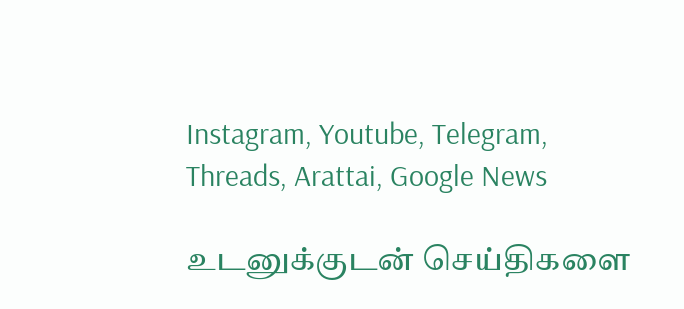Instagram, Youtube, Telegram, Threads, Arattai, Google News

உடனுக்குடன் செய்திகளை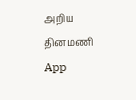அறிய தினமணி App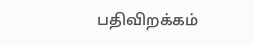பதிவிறக்கம்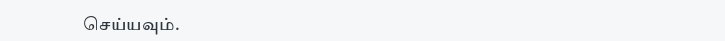செய்யவும்.